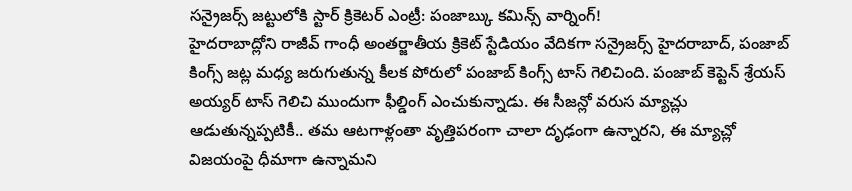సన్రైజర్స్ జట్టులోకి స్టార్ క్రికెటర్ ఎంట్రీ: పంజాబ్కు కమిన్స్ వార్నింగ్!
హైదరాబాద్లోని రాజీవ్ గాంధీ అంతర్జాతీయ క్రికెట్ స్టేడియం వేదికగా సన్రైజర్స్ హైదరాబాద్, పంజాబ్ కింగ్స్ జట్ల మధ్య జరుగుతున్న కీలక పోరులో పంజాబ్ కింగ్స్ టాస్ గెలిచింది. పంజాబ్ కెప్టెన్ శ్రేయస్ అయ్యర్ టాస్ గెలిచి ముందుగా ఫీల్డింగ్ ఎంచుకున్నాడు. ఈ సీజన్లో వరుస మ్యాచ్లు ఆడుతున్నప్పటికీ.. తమ ఆటగాళ్లంతా వృత్తిపరంగా చాలా దృఢంగా ఉన్నారని, ఈ మ్యాచ్లో విజయంపై ధీమాగా ఉన్నామని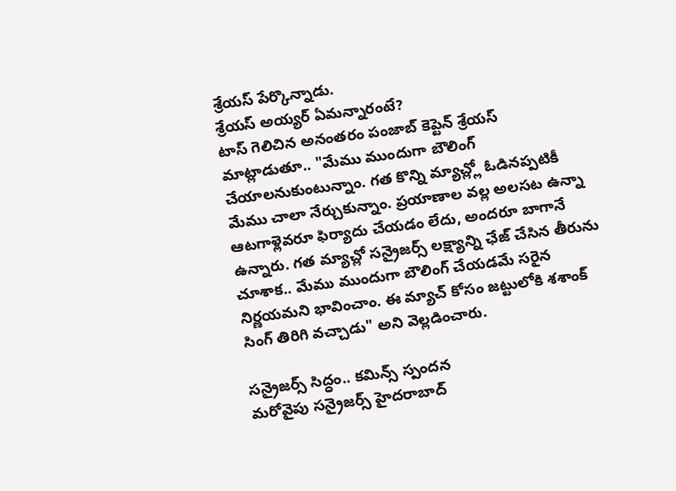శ్రేయస్ పేర్కొన్నాడు.
శ్రేయస్ అయ్యర్ ఏమన్నారంటే?
టాస్ గెలిచిన అనంతరం పంజాబ్ కెప్టెన్ శ్రేయస్ మాట్లాడుతూ.. "మేము ముందుగా బౌలింగ్ చేయాలనుకుంటున్నాం. గత కొన్ని మ్యాచ్ల్లో ఓడినప్పటికీ మేము చాలా నేర్చుకున్నాం. ప్రయాణాల వల్ల అలసట ఉన్నా ఆటగాళ్లెవరూ ఫిర్యాదు చేయడం లేదు, అందరూ బాగానే ఉన్నారు. గత మ్యాచ్లో సన్రైజర్స్ లక్ష్యాన్ని ఛేజ్ చేసిన తీరును చూశాక.. మేము ముందుగా బౌలింగ్ చేయడమే సరైన నిర్ణయమని భావించాం. ఈ మ్యాచ్ కోసం జట్టులోకి శశాంక్ సింగ్ తిరిగి వచ్చాడు" అని వెల్లడించారు.

సన్రైజర్స్ సిద్ధం.. కమిన్స్ స్పందన
మరోవైపు సన్రైజర్స్ హైదరాబాద్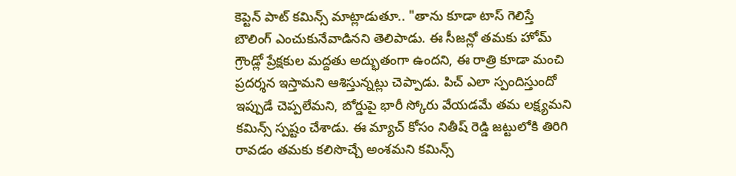కెప్టెన్ పాట్ కమిన్స్ మాట్లాడుతూ.. "తాను కూడా టాస్ గెలిస్తే బౌలింగ్ ఎంచుకునేవాడినని తెలిపాడు. ఈ సీజన్లో తమకు హోమ్ గ్రౌండ్లో ప్రేక్షకుల మద్దతు అద్భుతంగా ఉందని, ఈ రాత్రి కూడా మంచి ప్రదర్శన ఇస్తామని ఆశిస్తున్నట్లు చెప్పాడు. పిచ్ ఎలా స్పందిస్తుందో ఇప్పుడే చెప్పలేమని, బోర్డుపై భారీ స్కోరు వేయడమే తమ లక్ష్యమని కమిన్స్ స్పష్టం చేశాడు. ఈ మ్యాచ్ కోసం నితీష్ రెడ్డి జట్టులోకి తిరిగి రావడం తమకు కలిసొచ్చే అంశమని కమిన్స్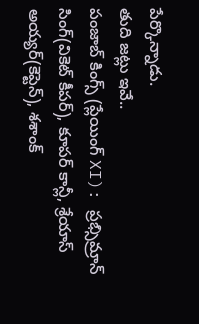పేర్కొన్నాడు.
తుది జట్లు ఇవే..
పంజాబ్ కింగ్స్ (ప్లేయింగ్ XI): ప్రభ్సిమ్రాన్ సింగ్(వికెట్ కీపర్), కూపర్ కాన్లీ, శ్రేయాస్ అయ్యర్(కెప్టెన్), శశాంక్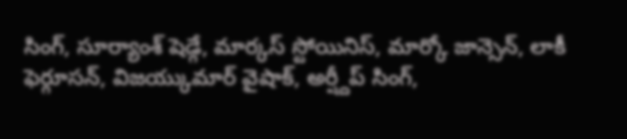సింగ్, సూర్యాంశ్ షెడ్గే, మార్కస్ స్టోయినిస్, మార్కో జాన్సెన్, లాకీ ఫెర్గూసన్, విజయ్కుమార్ వైషాక్, అర్ష్దీప్ సింగ్,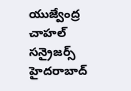యుజ్వేంద్ర చాహల్
సన్రైజర్స్ హైదరాబాద్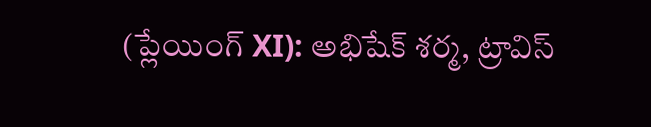(ప్లేయింగ్ XI): అభిషేక్ శర్మ, ట్రావిస్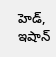హెడ్, ఇషాన్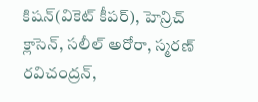కిషన్(వికెట్ కీపర్), హెన్రిచ్ క్లాసెన్, సలీల్ అరోరా, స్మరణ్ రవిచంద్రన్,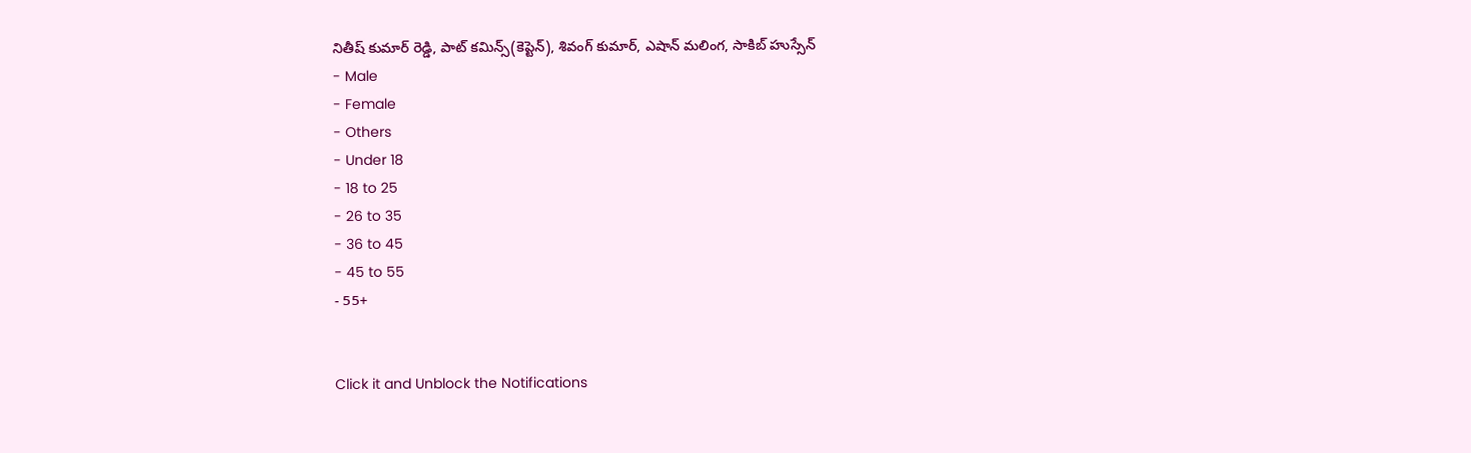నితీష్ కుమార్ రెడ్డి, పాట్ కమిన్స్(కెప్టెన్), శివంగ్ కుమార్, ఎషాన్ మలింగ, సాకిబ్ హుస్సేన్
- Male
- Female
- Others
- Under 18
- 18 to 25
- 26 to 35
- 36 to 45
- 45 to 55
- 55+


Click it and Unblock the Notifications